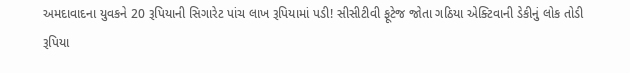અમદાવાદના યુવકને 20 રૂપિયાની સિગારેટ પાંચ લાખ રૂપિયામાં પડી! સીસીટીવી ફૂટેજ જોતા ગઠિયા એક્ટિવાની ડેકીનું લોક તોડી રૂપિયા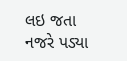લઇ જતા નજરે પડ્યા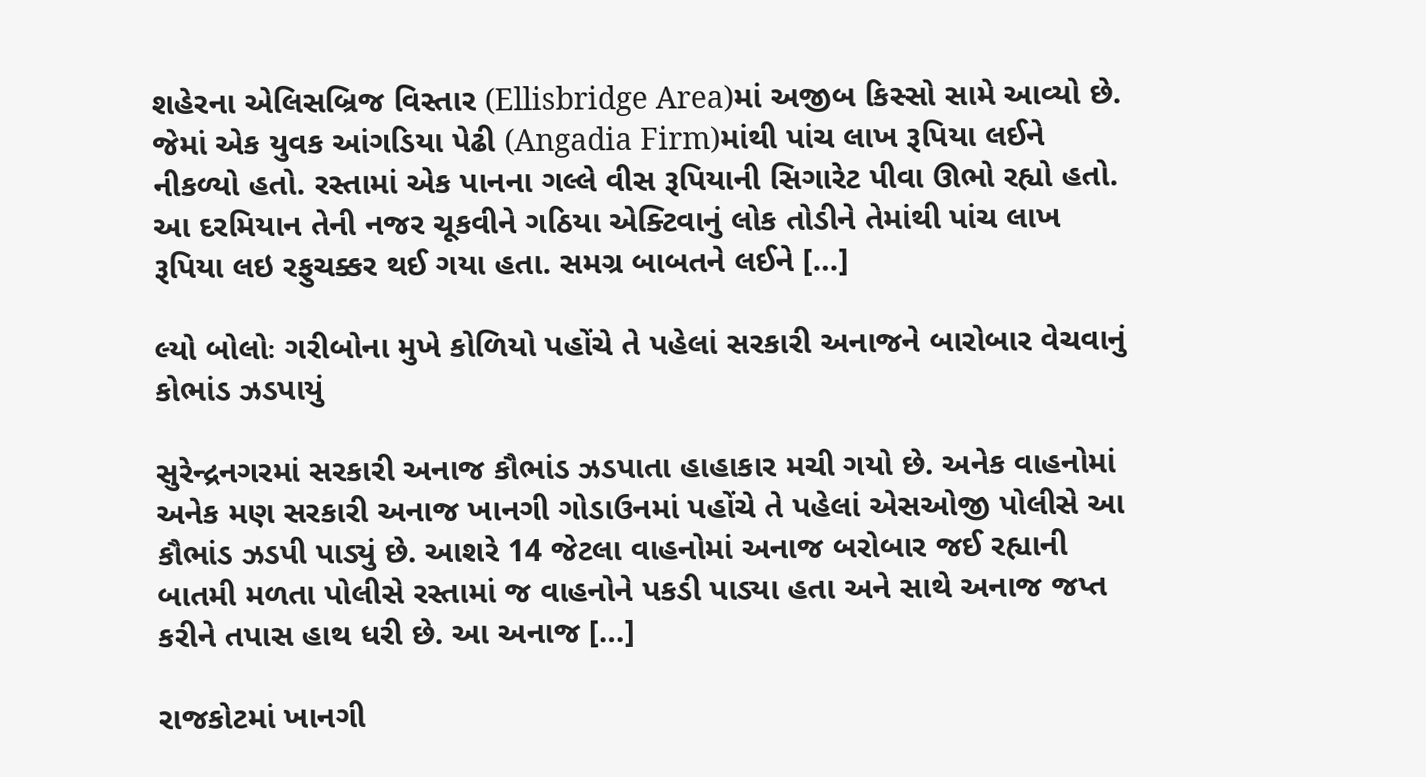શહેરના એલિસબ્રિજ વિસ્તાર (Ellisbridge Area)માં અજીબ કિસ્સો સામે આવ્યો છે. જેમાં એક યુવક આંગડિયા પેઢી (Angadia Firm)માંથી પાંચ લાખ રૂપિયા લઈને નીકળ્યો હતો. રસ્તામાં એક પાનના ગલ્લે વીસ રૂપિયાની સિગારેટ પીવા ઊભો રહ્યો હતો. આ દરમિયાન તેની નજર ચૂકવીને ગઠિયા એક્ટિવાનું લોક તોડીને તેમાંથી પાંચ લાખ રૂપિયા લઇ રફુચક્કર થઈ ગયા હતા. સમગ્ર બાબતને લઈને […]

લ્યો બોલોઃ ગરીબોના મુખે કોળિયો પહોંચે તે પહેલાં સરકારી અનાજને બારોબાર વેચવાનું કોભાંડ ઝડપાયું

સુરેન્દ્રનગરમાં સરકારી અનાજ કૌભાંડ ઝડપાતા હાહાકાર મચી ગયો છે. અનેક વાહનોમાં અનેક મણ સરકારી અનાજ ખાનગી ગોડાઉનમાં પહોંચે તે પહેલાં એસઓજી પોલીસે આ કૌભાંડ ઝડપી પાડ્યું છે. આશરે 14 જેટલા વાહનોમાં અનાજ બરોબાર જઈ રહ્યાની બાતમી મળતા પોલીસે રસ્તામાં જ વાહનોને પકડી પાડ્યા હતા અને સાથે અનાજ જપ્ત કરીને તપાસ હાથ ધરી છે. આ અનાજ […]

રાજકોટમાં ખાનગી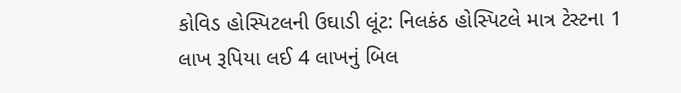કોવિડ હોસ્પિટલની ઉઘાડી લૂંટ: નિલકંઠ હોસ્પિટલે માત્ર ટેસ્ટના 1 લાખ રૂપિયા લઈ 4 લાખનું બિલ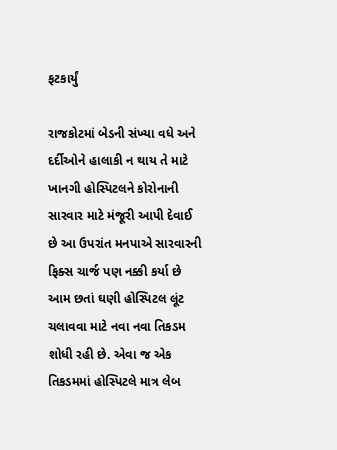ફટકાર્યું

રાજકોટમાં બેડની સંખ્યા વધે અને દર્દીઓને હાલાકી ન થાય તે માટે ખાનગી હોસ્પિટલને કોરોનાની સારવાર માટે મંજૂરી આપી દેવાઈ છે આ ઉપરાંત મનપાએ સારવારની ફિક્સ ચાર્જ પણ નક્કી કર્યા છે આમ છતાં ઘણી હોસ્પિટલ લૂંટ ચલાવવા માટે નવા નવા તિકડમ શોધી રહી છે. એવા જ એક તિકડમમાં હોસ્પિટલે માત્ર લેબ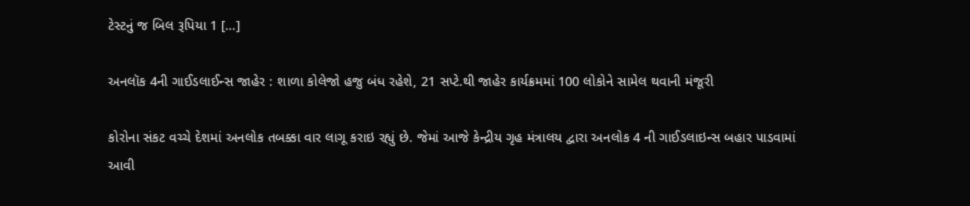ટેસ્ટનું જ બિલ રૂપિયા 1 […]

અનલૉક 4ની ગાઈડલાઈન્સ જાહેર : શાળા કોલેજો હજુ બંધ રહેશે, 21 સપ્ટે.થી જાહેર કાર્યક્રમમાં 100 લોકોને સામેલ થવાની મંજૂરી

કોરોના સંકટ વચ્ચે દેશમાં અનલોક તબક્કા વાર લાગૂ કરાઇ રહ્યું છે. જેમાં આજે કેન્દ્રીય ગૃહ મંત્રાલય દ્વારા અનલોક 4 ની ગાઈડલાઇન્સ બહાર પાડવામાં આવી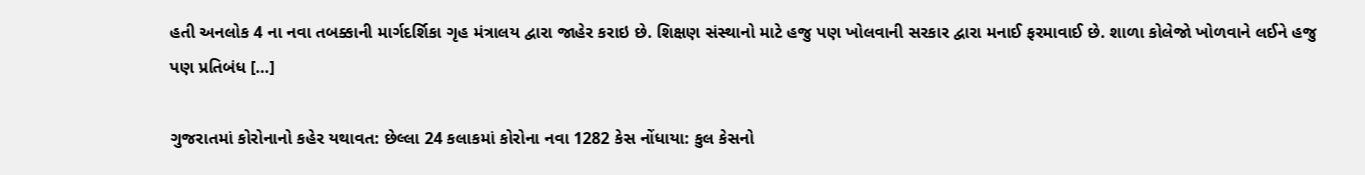હતી અનલોક 4 ના નવા તબક્કાની માર્ગદર્શિકા ગૃહ મંત્રાલય દ્વારા જાહેર કરાઇ છે. શિક્ષણ સંસ્થાનો માટે હજુ પણ ખોલવાની સરકાર દ્વારા મનાઈ ફરમાવાઈ છે. શાળા કોલેજો ખોળવાને લઈને હજુ પણ પ્રતિબંધ […]

ગુજરાતમાં કોરોનાનો કહેર યથાવત: છેલ્લા 24 કલાકમાં કોરોના નવા 1282 કેસ નોંધાયા: કુલ કેસનો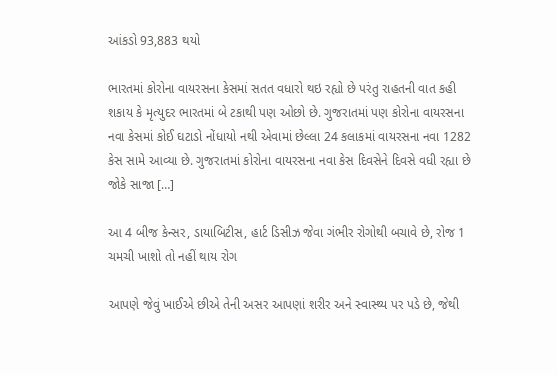આંકડો 93,883 થયો

ભારતમાં કોરોના વાયરસના કેસમાં સતત વધારો થઇ રહ્યો છે પરંતુ રાહતની વાત કહી શકાય કે મૃત્યુદર ભારતમાં બે ટકાથી પણ ઓછો છે. ગુજરાતમાં પણ કોરોના વાયરસના નવા કેસમાં કોઈ ઘટાડો નોંધાયો નથી એવામાં છેલ્લા 24 કલાકમાં વાયરસના નવા 1282 કેસ સામે આવ્યા છે. ગુજરાતમાં કોરોના વાયરસના નવા કેસ દિવસેને દિવસે વધી રહ્યા છે જોકે સાજા […]

આ 4 બીજ કેન્સર, ડાયાબિટીસ, હાર્ટ ડિસીઝ જેવા ગંભીર રોગોથી બચાવે છે, રોજ 1 ચમચી ખાશો તો નહીં થાય રોગ

આપણે જેવું ખાઈએ છીએ તેની અસર આપણાં શરીર અને સ્વાસ્થ્ય પર પડે છે, જેથી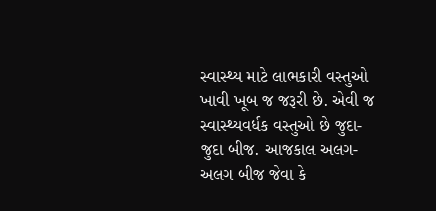સ્વાસ્થ્ય માટે લાભકારી વસ્તુઓ ખાવી ખૂબ જ જરૂરી છે. એવી જ સ્વાસ્થ્યવર્ધક વસ્તુઓ છે જુદા-જુદા બીજ. આજકાલ અલગ-અલગ બીજ જેવા કે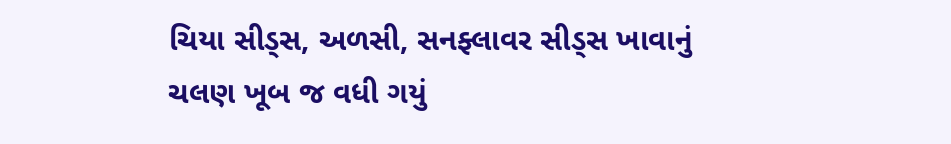ચિયા સીડ્સ, અળસી, સનફ્લાવર સીડ્સ ખાવાનું ચલણ ખૂબ જ વધી ગયું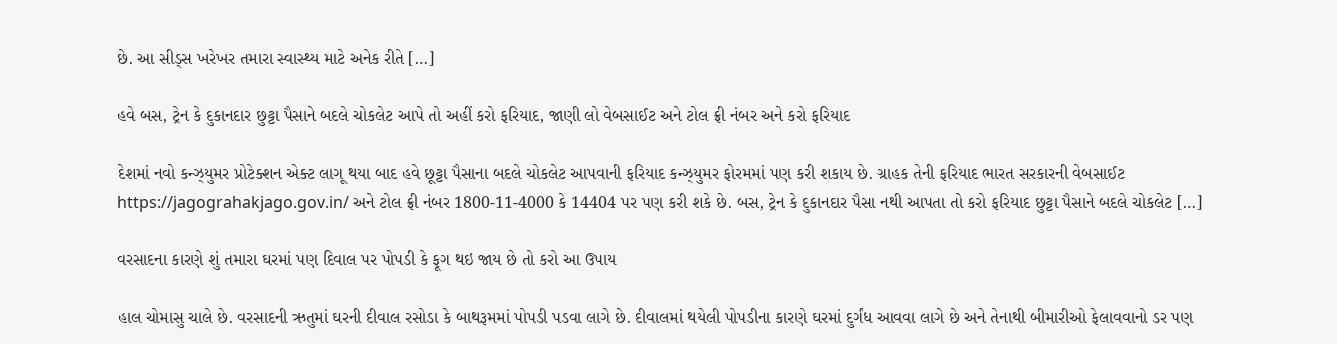છે. આ સીડ્સ ખરેખર તમારા સ્વાસ્થ્ય માટે અનેક રીતે […]

હવે બસ, ટ્રેન કે દુકાનદાર છુટ્ટા પૈસાને બદલે ચોકલેટ આપે તો અહીં કરો ફરિયાદ, જાણી લો વેબસાઈટ અને ટોલ ફ્રી નંબર અને કરો ફરિયાદ

દેશમાં નવો કન્ઝ્યુમર પ્રોટેક્શન એક્ટ લાગૂ થયા બાદ હવે છૂટ્ટા પૈસાના બદલે ચોકલેટ આપવાની ફરિયાદ કન્ઝ્યુમર ફોરમમાં પણ કરી શકાય છે. ગ્રાહક તેની ફરિયાદ ભારત સરકારની વેબસાઈટ https://jagograhakjago.gov.in/ અને ટોલ ફ્રી નંબર 1800-11-4000 કે 14404 પર પણ કરી શકે છે. બસ, ટ્રેન કે દુકાનદાર પૈસા નથી આપતા તો કરો ફરિયાદ છુટ્ટા પૈસાને બદલે ચોકલેટ […]

વરસાદના કારણે શું તમારા ઘરમાં પણ દિવાલ પર પોપડી કે ફૂગ થઇ જાય છે તો કરો આ ઉપાય

હાલ ચોમાસુ ચાલે છે. વરસાદની ઋતુમાં ઘરની દીવાલ રસોડા કે બાથરૂમમાં પોપડી પડવા લાગે છે. દીવાલમાં થયેલી પોપડીના કારણે ઘરમાં દુર્ગંધ આવવા લાગે છે અને તેનાથી બીમારીઓ ફેલાવવાનો ડર પણ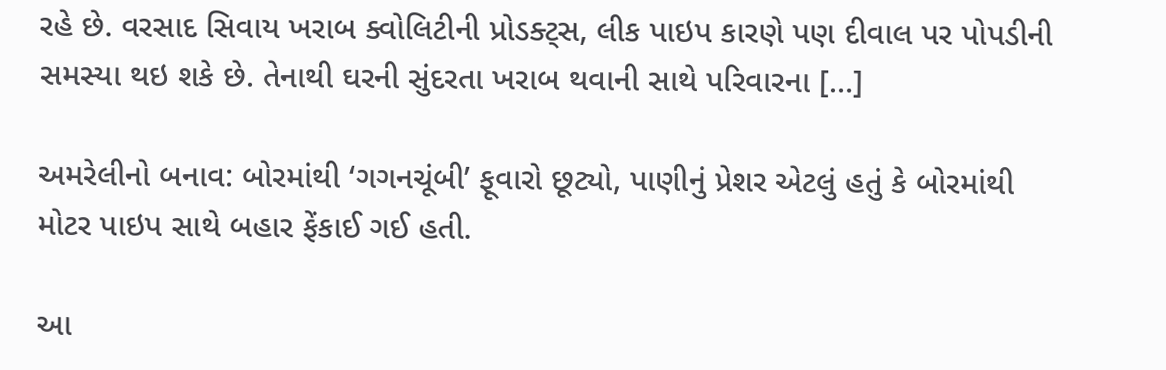રહે છે. વરસાદ સિવાય ખરાબ ક્વોલિટીની પ્રોડક્ટ્સ, લીક પાઇપ કારણે પણ દીવાલ પર પોપડીની સમસ્યા થઇ શકે છે. તેનાથી ઘરની સુંદરતા ખરાબ થવાની સાથે પરિવારના […]

અમરેલીનો બનાવ: બોરમાંથી ‘ગગનચૂંબી’ ફૂવારો છૂટ્યો, પાણીનું પ્રેશર એટલું હતું કે બોરમાંથી મોટર પાઇપ સાથે બહાર ફેંકાઈ ગઈ હતી.

આ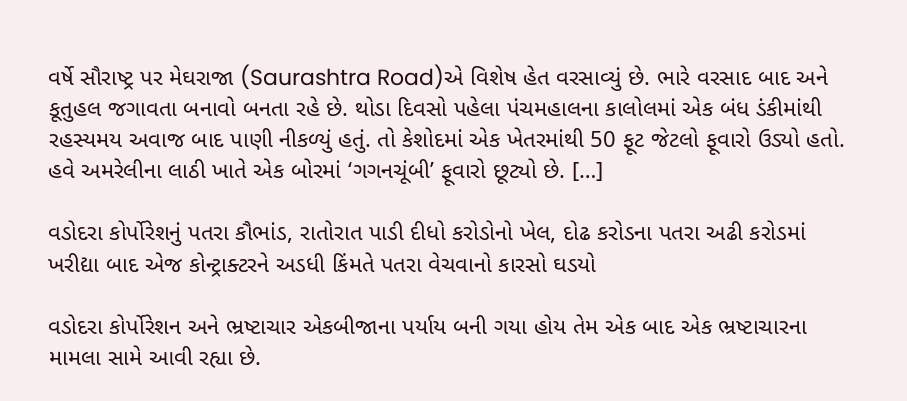વર્ષે સૌરાષ્ટ્ર પર મેઘરાજા (Saurashtra Road)એ વિશેષ હેત વરસાવ્યું છે. ભારે વરસાદ બાદ અને કૂતુહલ જગાવતા બનાવો બનતા રહે છે. થોડા દિવસો પહેલા પંચમહાલના કાલોલમાં એક બંધ ડંકીમાંથી રહસ્યમય અવાજ બાદ પાણી નીકળ્યું હતું. તો કેશોદમાં એક ખેતરમાંથી 50 ફૂટ જેટલો ફૂવારો ઉડ્યો હતો. હવે અમરેલીના લાઠી ખાતે એક બોરમાં ‘ગગનચૂંબી’ ફૂવારો છૂટ્યો છે. […]

વડોદરા કોર્પોરેશનું પતરા કૌભાંડ, રાતોરાત પાડી દીધો કરોડોનો ખેલ, દોઢ કરોડના પતરા અઢી કરોડમાં ખરીદ્યા બાદ એજ કોન્ટ્રાક્ટરને અડધી કિંમતે પતરા વેચવાનો કારસો ઘડયો

વડોદરા કોર્પોરેશન અને ભ્રષ્ટાચાર એકબીજાના પર્યાય બની ગયા હોય તેમ એક બાદ એક ભ્રષ્ટાચારના મામલા સામે આવી રહ્યા છે.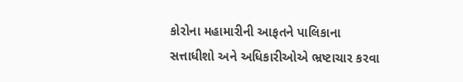કોરોના મહામારીની આફતને પાલિકાના સત્તાધીશો અને અધિકારીઓએ ભ્રષ્ટાચાર કરવા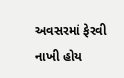અવસરમાં ફેરવી નાખી હોય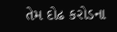તેમ દોઢ કરોડના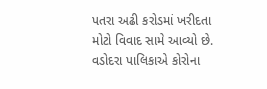પતરા અઢી કરોડમાં ખરીદતા મોટો વિવાદ સામે આવ્યો છે. વડોદરા પાલિકાએ કોરોના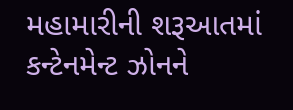મહામારીની શરૂઆતમાં કન્ટેનમેન્ટ ઝોનને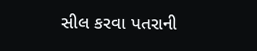સીલ કરવા પતરાની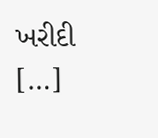ખરીદી […]